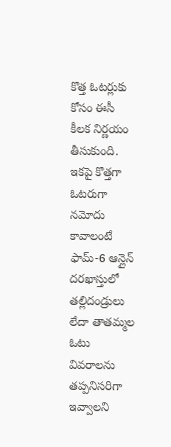కొత్త ఓటర్లుకు కోసం ఈసీ కీలక నిర్ణయం తీసుకుంది. ఇకపై కొత్తగా ఓటరుగా నమోదు కావాలంటే ఫామ్-6 ఆన్లైన్ దరఖాస్తులో తల్లిదండ్రులు లేదా తాతమ్మల ఓటు వివరాలను తప్పనిసరిగా ఇవ్వాలని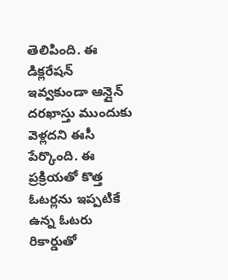తెలిపింది. ఈ డిక్లరేషన్ ఇవ్వకుండా ఆన్లైన్ దరఖాస్తు ముందుకు వెళ్లదని ఈసీ పేర్కొంది. ఈ ప్రక్రియతో కొత్త ఓటర్లను ఇప్పటికే ఉన్న ఓటరు రికార్డుతో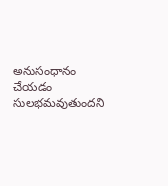అనుసంధానం చేయడం సులభమవుతుందని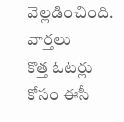వెల్లడించింది.
వార్తలు
కొత్త ఓటర్లు కోసం ఈసీ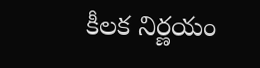కీలక నిర్ణయం